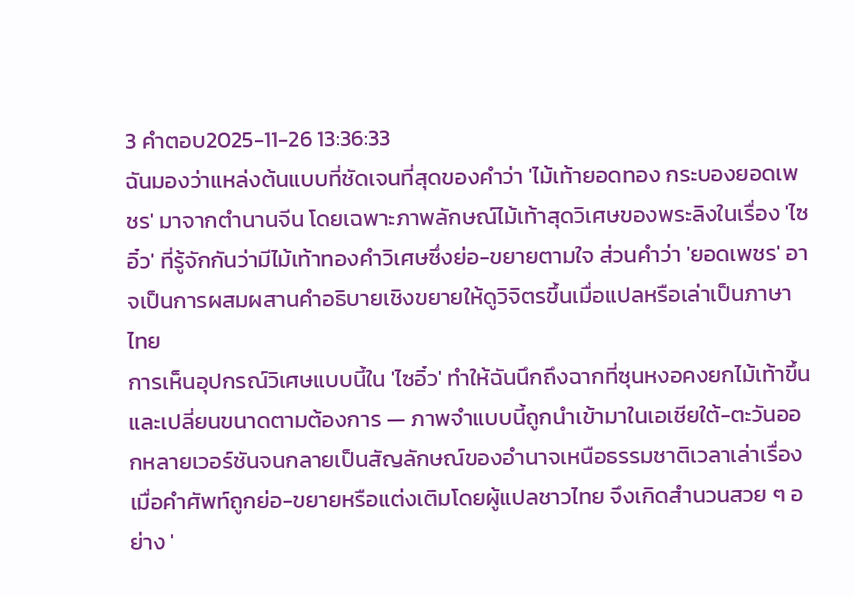3 คำตอบ2025-11-26 13:36:33
ฉันมองว่าแหล่งต้นแบบที่ชัดเจนที่สุดของคำว่า 'ไม้เท้ายอดทอง กระบองยอดเพชร' มาจากตำนานจีน โดยเฉพาะภาพลักษณ์ไม้เท้าสุดวิเศษของพระลิงในเรื่อง 'ไซอิ๋ว' ที่รู้จักกันว่ามีไม้เท้าทองคำวิเศษซึ่งย่อ-ขยายตามใจ ส่วนคำว่า 'ยอดเพชร' อาจเป็นการผสมผสานคำอธิบายเชิงขยายให้ดูวิจิตรขึ้นเมื่อแปลหรือเล่าเป็นภาษาไทย
การเห็นอุปกรณ์วิเศษแบบนี้ใน 'ไซอิ๋ว' ทำให้ฉันนึกถึงฉากที่ซุนหงอคงยกไม้เท้าขึ้นและเปลี่ยนขนาดตามต้องการ — ภาพจำแบบนี้ถูกนำเข้ามาในเอเชียใต้-ตะวันออกหลายเวอร์ชันจนกลายเป็นสัญลักษณ์ของอำนาจเหนือธรรมชาติเวลาเล่าเรื่อง เมื่อคำศัพท์ถูกย่อ-ขยายหรือแต่งเติมโดยผู้แปลชาวไทย จึงเกิดสำนวนสวย ๆ อย่าง '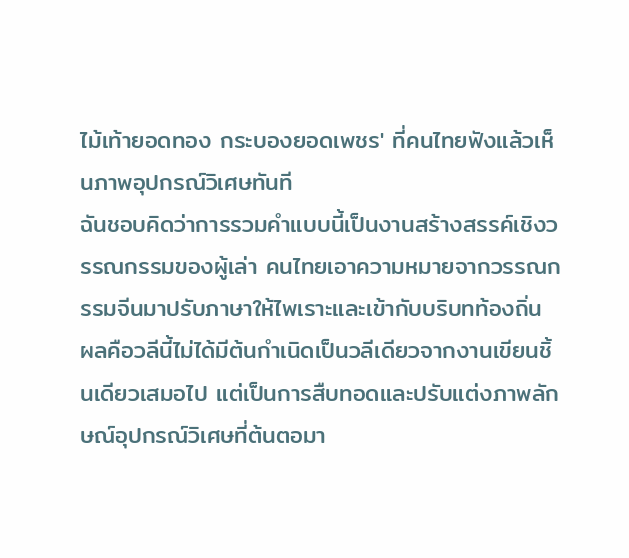ไม้เท้ายอดทอง กระบองยอดเพชร' ที่คนไทยฟังแล้วเห็นภาพอุปกรณ์วิเศษทันที
ฉันชอบคิดว่าการรวมคำแบบนี้เป็นงานสร้างสรรค์เชิงวรรณกรรมของผู้เล่า คนไทยเอาความหมายจากวรรณกรรมจีนมาปรับภาษาให้ไพเราะและเข้ากับบริบทท้องถิ่น ผลคือวลีนี้ไม่ได้มีต้นกำเนิดเป็นวลีเดียวจากงานเขียนชิ้นเดียวเสมอไป แต่เป็นการสืบทอดและปรับแต่งภาพลักษณ์อุปกรณ์วิเศษที่ต้นตอมา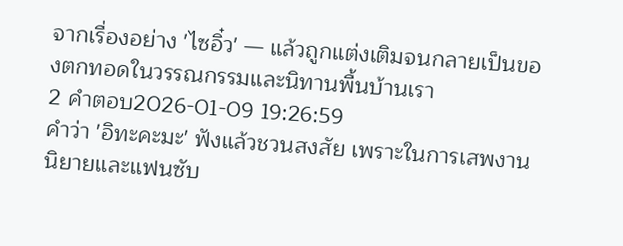จากเรื่องอย่าง 'ไซอิ๋ว' — แล้วถูกแต่งเติมจนกลายเป็นของตกทอดในวรรณกรรมและนิทานพื้นบ้านเรา
2 คำตอบ2026-01-09 19:26:59
คำว่า 'อิทะคะมะ' ฟังแล้วชวนสงสัย เพราะในการเสพงานนิยายและแฟนซับ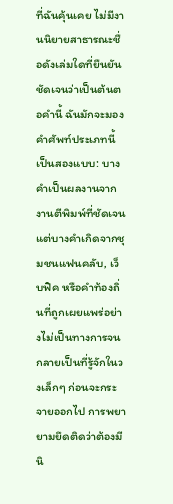ที่ฉันคุ้นเคย ไม่มีงานนิยายสาธารณะชื่อดังเล่มใดที่ยืนยันชัดเจนว่าเป็นต้นตอคำนี้ ฉันมักจะมองคำศัพท์ประเภทนี้เป็นสองแบบ: บางคำเป็นผลงานจากงานตีพิมพ์ที่ชัดเจน แต่บางคำเกิดจากชุมชนแฟนคลับ, เว็บฟิค หรือคำท้องถิ่นที่ถูกเผยแพร่อย่างไม่เป็นทางการจนกลายเป็นที่รู้จักในวงเล็กๆ ก่อนจะกระจายออกไป การพยายามยึดติดว่าต้องมีนิ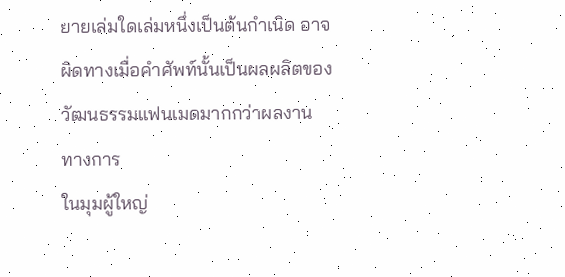ยายเล่มใดเล่มหนึ่งเป็นต้นกำเนิด อาจผิดทางเมื่อคำศัพท์นั้นเป็นผลผลิตของวัฒนธรรมแฟนเมดมากกว่าผลงานทางการ
ในมุมผู้ใหญ่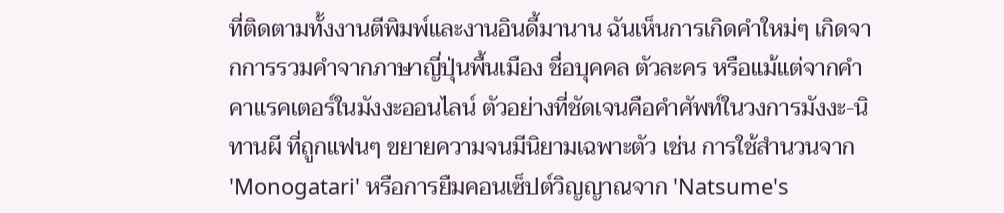ที่ติดตามทั้งงานตีพิมพ์และงานอินดี้มานาน ฉันเห็นการเกิดคำใหม่ๆ เกิดจากการรวมคำจากภาษาญี่ปุ่นพื้นเมือง ชื่อบุคคล ตัวละคร หรือแม้แต่จากคำคาแรคเตอร์ในมังงะออนไลน์ ตัวอย่างที่ชัดเจนคือคำศัพท์ในวงการมังงะ-นิทานผี ที่ถูกแฟนๆ ขยายความจนมีนิยามเฉพาะตัว เช่น การใช้สำนวนจาก 'Monogatari' หรือการยืมคอนเซ็ปต์วิญญาณจาก 'Natsume's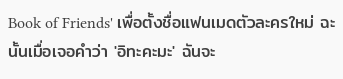Book of Friends' เพื่อตั้งชื่อแฟนเมดตัวละครใหม่ ฉะนั้นเมื่อเจอคำว่า 'อิทะคะมะ' ฉันจะ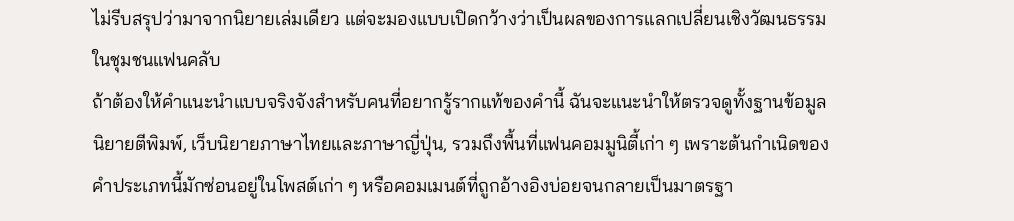ไม่รีบสรุปว่ามาจากนิยายเล่มเดียว แต่จะมองแบบเปิดกว้างว่าเป็นผลของการแลกเปลี่ยนเชิงวัฒนธรรมในชุมชนแฟนคลับ
ถ้าต้องให้คำแนะนำแบบจริงจังสำหรับคนที่อยากรู้รากแท้ของคำนี้ ฉันจะแนะนำให้ตรวจดูทั้งฐานข้อมูลนิยายตีพิมพ์, เว็บนิยายภาษาไทยและภาษาญี่ปุ่น, รวมถึงพื้นที่แฟนคอมมูนิตี้เก่า ๆ เพราะต้นกำเนิดของคำประเภทนี้มักซ่อนอยู่ในโพสต์เก่า ๆ หรือคอมเมนต์ที่ถูกอ้างอิงบ่อยจนกลายเป็นมาตรฐา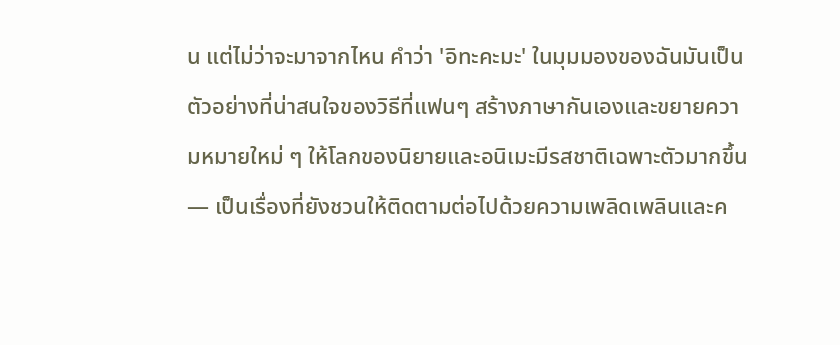น แต่ไม่ว่าจะมาจากไหน คำว่า 'อิทะคะมะ' ในมุมมองของฉันมันเป็นตัวอย่างที่น่าสนใจของวิธีที่แฟนๆ สร้างภาษากันเองและขยายความหมายใหม่ ๆ ให้โลกของนิยายและอนิเมะมีรสชาติเฉพาะตัวมากขึ้น — เป็นเรื่องที่ยังชวนให้ติดตามต่อไปด้วยความเพลิดเพลินและค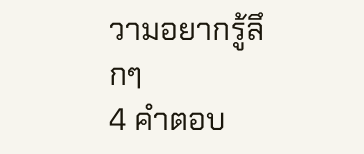วามอยากรู้ลึกๆ
4 คำตอบ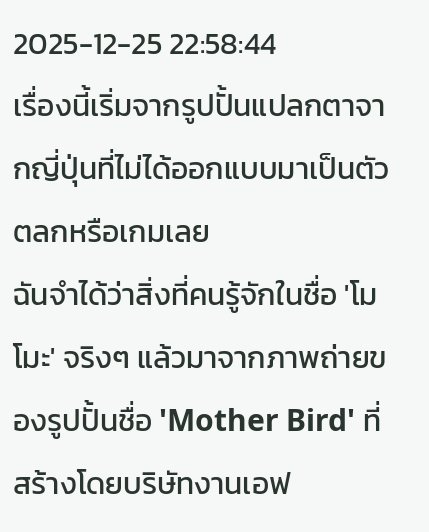2025-12-25 22:58:44
เรื่องนี้เริ่มจากรูปปั้นแปลกตาจากญี่ปุ่นที่ไม่ได้ออกแบบมาเป็นตัวตลกหรือเกมเลย
ฉันจำได้ว่าสิ่งที่คนรู้จักในชื่อ 'โมโมะ' จริงๆ แล้วมาจากภาพถ่ายของรูปปั้นชื่อ 'Mother Bird' ที่สร้างโดยบริษัทงานเอฟ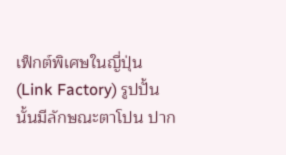เฟ็กต์พิเศษในญี่ปุ่น (Link Factory) รูปปั้นนั้นมีลักษณะตาโปน ปาก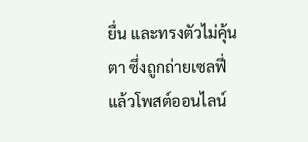ยื่น และทรงตัวไม่คุ้นตา ซึ่งถูกถ่ายเซลฟี่แล้วโพสต์ออนไลน์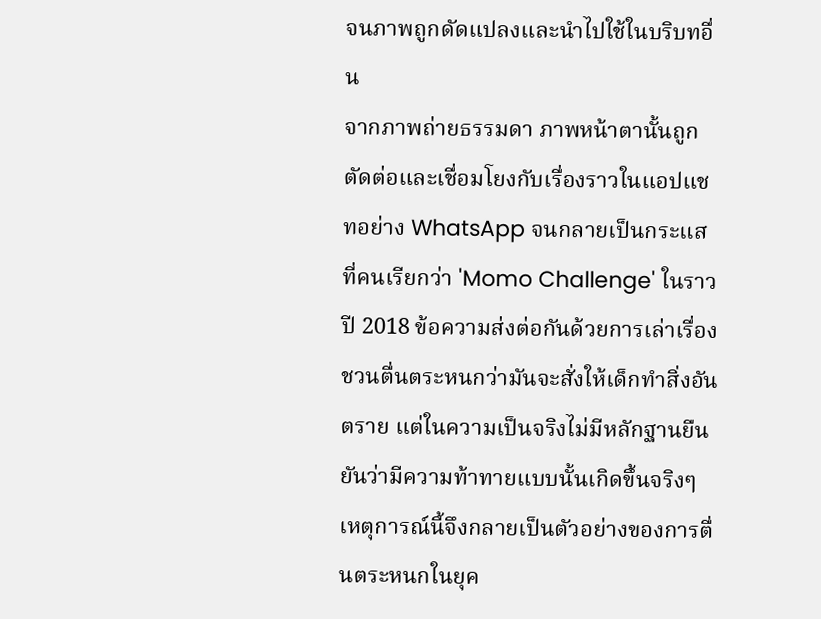จนภาพถูกดัดแปลงและนำไปใช้ในบริบทอื่น
จากภาพถ่ายธรรมดา ภาพหน้าตานั้นถูกตัดต่อและเชื่อมโยงกับเรื่องราวในแอปแชทอย่าง WhatsApp จนกลายเป็นกระแสที่คนเรียกว่า 'Momo Challenge' ในราวปี 2018 ข้อความส่งต่อกันด้วยการเล่าเรื่องชวนตื่นตระหนกว่ามันจะสั่งให้เด็กทำสิ่งอันตราย แต่ในความเป็นจริงไม่มีหลักฐานยืนยันว่ามีความท้าทายแบบนั้นเกิดขึ้นจริงๆ เหตุการณ์นี้จึงกลายเป็นตัวอย่างของการตื่นตระหนกในยุค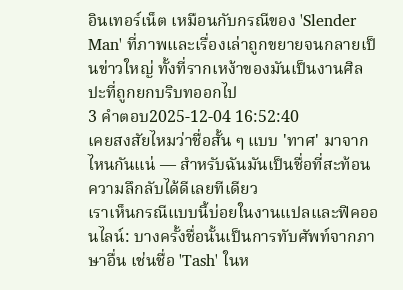อินเทอร์เน็ต เหมือนกับกรณีของ 'Slender Man' ที่ภาพและเรื่องเล่าถูกขยายจนกลายเป็นข่าวใหญ่ ทั้งที่รากเหง้าของมันเป็นงานศิลปะที่ถูกยกบริบทออกไป
3 คำตอบ2025-12-04 16:52:40
เคยสงสัยไหมว่าชื่อสั้น ๆ แบบ 'ทาศ' มาจากไหนกันแน่ — สำหรับฉันมันเป็นชื่อที่สะท้อนความลึกลับได้ดีเลยทีเดียว
เราเห็นกรณีแบบนี้บ่อยในงานแปลและฟิคออนไลน์: บางครั้งชื่อนั้นเป็นการทับศัพท์จากภาษาอื่น เช่นชื่อ 'Tash' ในห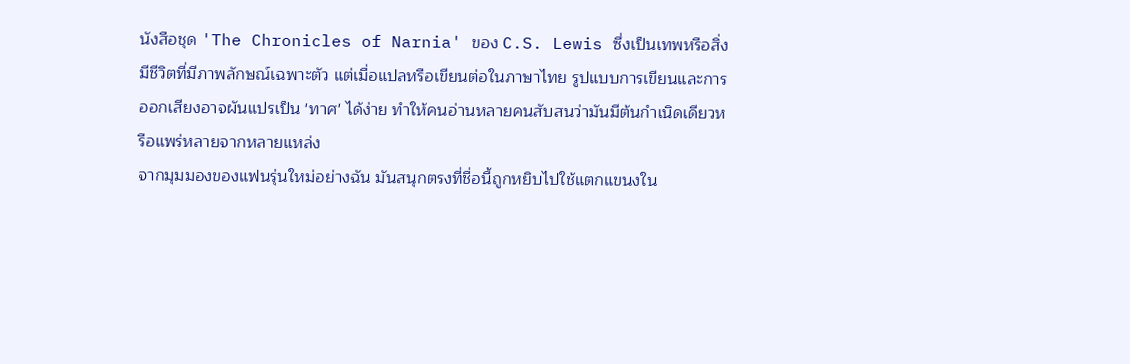นังสือชุด 'The Chronicles of Narnia' ของ C.S. Lewis ซึ่งเป็นเทพหรือสิ่งมีชีวิตที่มีภาพลักษณ์เฉพาะตัว แต่เมื่อแปลหรือเขียนต่อในภาษาไทย รูปแบบการเขียนและการออกเสียงอาจผันแปรเป็น 'ทาศ' ได้ง่าย ทำให้คนอ่านหลายคนสับสนว่ามันมีต้นกำเนิดเดียวหรือแพร่หลายจากหลายแหล่ง
จากมุมมองของแฟนรุ่นใหม่อย่างฉัน มันสนุกตรงที่ชื่อนี้ถูกหยิบไปใช้แตกแขนงใน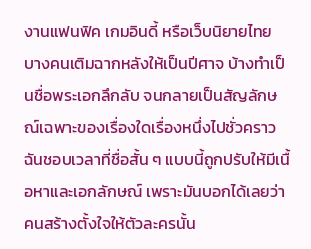งานแฟนฟิค เกมอินดี้ หรือเว็บนิยายไทย บางคนเติมฉากหลังให้เป็นปีศาจ บ้างทำเป็นชื่อพระเอกลึกลับ จนกลายเป็นสัญลักษณ์เฉพาะของเรื่องใดเรื่องหนึ่งไปชั่วคราว ฉันชอบเวลาที่ชื่อสั้น ๆ แบบนี้ถูกปรับให้มีเนื้อหาและเอกลักษณ์ เพราะมันบอกได้เลยว่าคนสร้างตั้งใจให้ตัวละครนั้น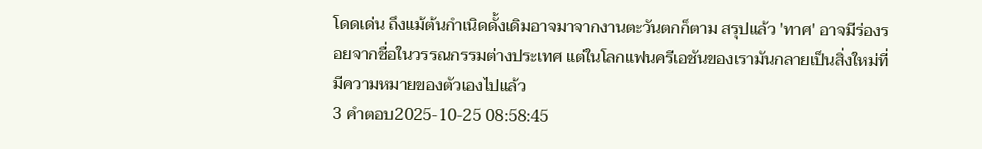โดดเด่น ถึงแม้ต้นกำเนิดดั้งเดิมอาจมาจากงานตะวันตกก็ตาม สรุปแล้ว 'ทาศ' อาจมีร่องรอยจากชื่อในวรรณกรรมต่างประเทศ แต่ในโลกแฟนครีเอชันของเรามันกลายเป็นสิ่งใหม่ที่มีความหมายของตัวเองไปแล้ว
3 คำตอบ2025-10-25 08:58:45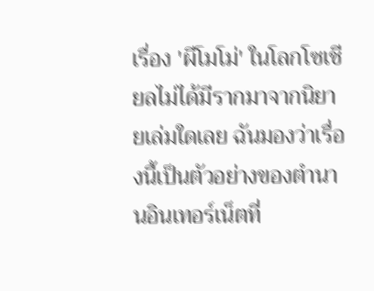เรื่อง 'ผีโมโม่' ในโลกโซเชียลไม่ได้มีรากมาจากนิยายเล่มใดเลย ฉันมองว่าเรื่องนี้เป็นตัวอย่างของตำนานอินเทอร์เน็ตที่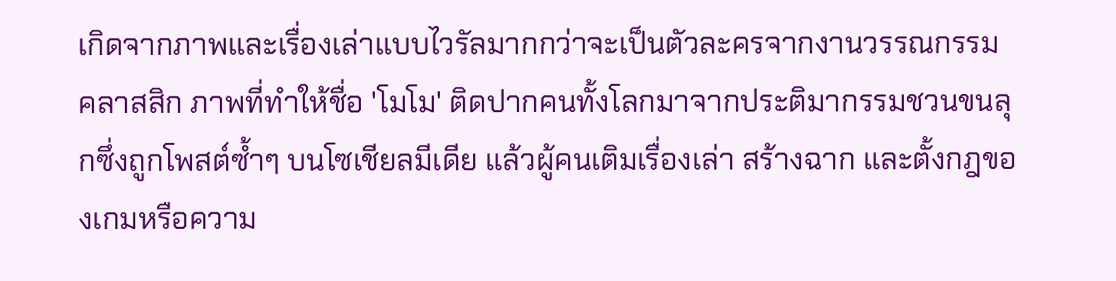เกิดจากภาพและเรื่องเล่าแบบไวรัลมากกว่าจะเป็นตัวละครจากงานวรรณกรรมคลาสสิก ภาพที่ทำให้ชื่อ 'โมโม' ติดปากคนทั้งโลกมาจากประติมากรรมชวนขนลุกซึ่งถูกโพสต์ซ้ำๆ บนโซเชียลมีเดีย แล้วผู้คนเติมเรื่องเล่า สร้างฉาก และตั้งกฎของเกมหรือความ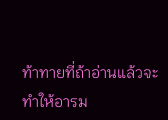ท้าทายที่ถ้าอ่านแล้วจะทำให้อารม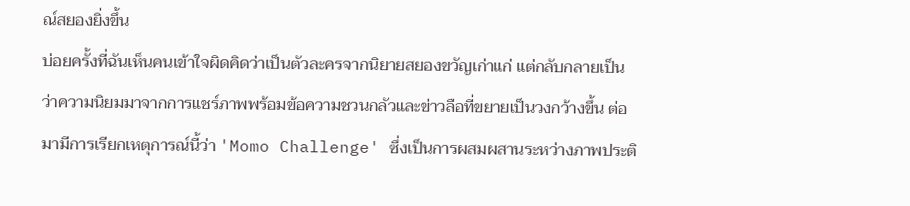ณ์สยองยิ่งขึ้น
บ่อยครั้งที่ฉันเห็นคนเข้าใจผิดคิดว่าเป็นตัวละครจากนิยายสยองขวัญเก่าแก่ แต่กลับกลายเป็นว่าความนิยมมาจากการแชร์ภาพพร้อมข้อความชวนกลัวและข่าวลือที่ขยายเป็นวงกว้างขึ้น ต่อมามีการเรียกเหตุการณ์นี้ว่า 'Momo Challenge' ซึ่งเป็นการผสมผสานระหว่างภาพประติ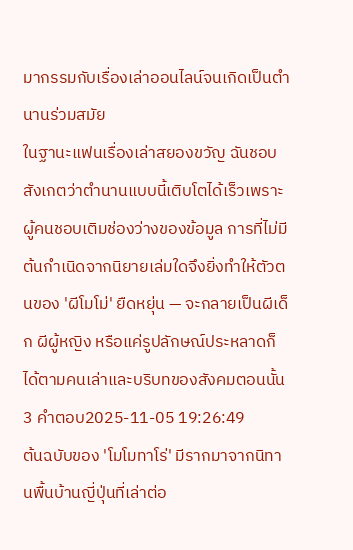มากรรมกับเรื่องเล่าออนไลน์จนเกิดเป็นตำนานร่วมสมัย
ในฐานะแฟนเรื่องเล่าสยองขวัญ ฉันชอบสังเกตว่าตำนานแบบนี้เติบโตได้เร็วเพราะผู้คนชอบเติมช่องว่างของข้อมูล การที่ไม่มีต้นกำเนิดจากนิยายเล่มใดจึงยิ่งทำให้ตัวตนของ 'ผีโมโม่' ยืดหยุ่น — จะกลายเป็นผีเด็ก ผีผู้หญิง หรือแค่รูปลักษณ์ประหลาดก็ได้ตามคนเล่าและบริบทของสังคมตอนนั้น
3 คำตอบ2025-11-05 19:26:49
ต้นฉบับของ 'โมโมทาโร่' มีรากมาจากนิทานพื้นบ้านญี่ปุ่นที่เล่าต่อ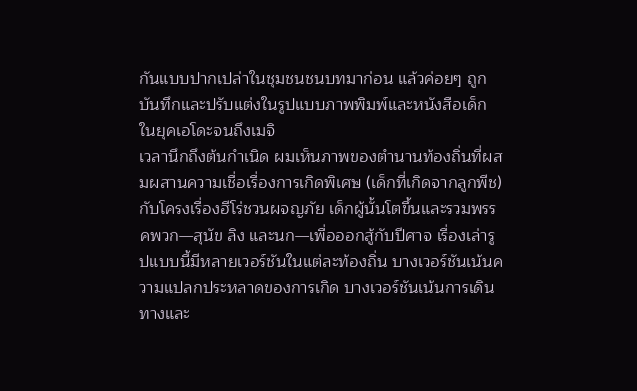กันแบบปากเปล่าในชุมชนชนบทมาก่อน แล้วค่อยๆ ถูกบันทึกและปรับแต่งในรูปแบบภาพพิมพ์และหนังสือเด็กในยุคเอโดะจนถึงเมจิ
เวลานึกถึงต้นกำเนิด ผมเห็นภาพของตำนานท้องถิ่นที่ผสมผสานความเชื่อเรื่องการเกิดพิเศษ (เด็กที่เกิดจากลูกพีช) กับโครงเรื่องฮีโร่ชวนผจญภัย เด็กผู้นั้นโตขึ้นและรวมพรรคพวก—สุนัข ลิง และนก—เพื่อออกสู้กับปีศาจ เรื่องเล่ารูปแบบนี้มีหลายเวอร์ชันในแต่ละท้องถิ่น บางเวอร์ชันเน้นความแปลกประหลาดของการเกิด บางเวอร์ชันเน้นการเดินทางและ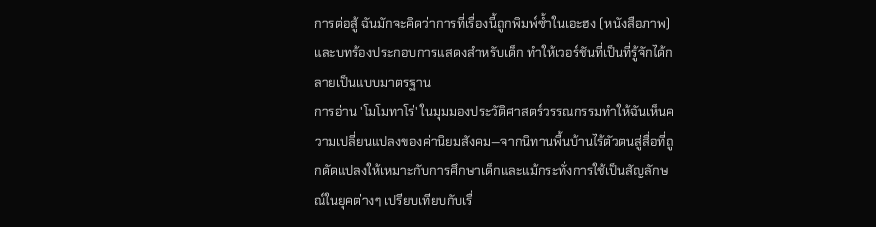การต่อสู้ ฉันมักจะคิดว่าการที่เรื่องนี้ถูกพิมพ์ซ้ำในเอะฮง (หนังสือภาพ) และบทร้องประกอบการแสดงสำหรับเด็ก ทำให้เวอร์ชันที่เป็นที่รู้จักได้กลายเป็นแบบมาตรฐาน
การอ่าน 'โมโมทาโร่' ในมุมมองประวัติศาสตร์วรรณกรรมทำให้ฉันเห็นความเปลี่ยนแปลงของค่านิยมสังคม—จากนิทานพื้นบ้านไร้ตัวตนสู่สื่อที่ถูกดัดแปลงให้เหมาะกับการศึกษาเด็กและแม้กระทั่งการใช้เป็นสัญลักษณ์ในยุคต่างๆ เปรียบเทียบกับเรื่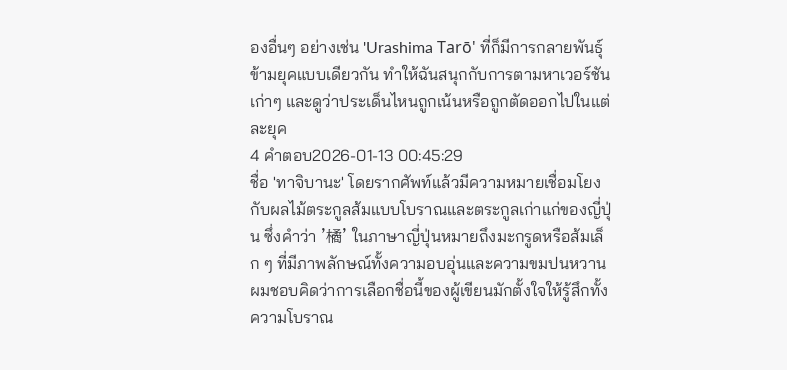องอื่นๆ อย่างเช่น 'Urashima Tarō' ที่ก็มีการกลายพันธุ์ข้ามยุคแบบเดียวกัน ทำให้ฉันสนุกกับการตามหาเวอร์ชันเก่าๆ และดูว่าประเด็นไหนถูกเน้นหรือถูกตัดออกไปในแต่ละยุค
4 คำตอบ2026-01-13 00:45:29
ชื่อ 'ทาจิบานะ' โดยรากศัพท์แล้วมีความหมายเชื่อมโยงกับผลไม้ตระกูลส้มแบบโบราณและตระกูลเก่าแก่ของญี่ปุ่น ซึ่งคำว่า '橘' ในภาษาญี่ปุ่นหมายถึงมะกรูดหรือส้มเล็ก ๆ ที่มีภาพลักษณ์ทั้งความอบอุ่นและความขมปนหวาน
ผมชอบคิดว่าการเลือกชื่อนี้ของผู้เขียนมักตั้งใจให้รู้สึกทั้งความโบราณ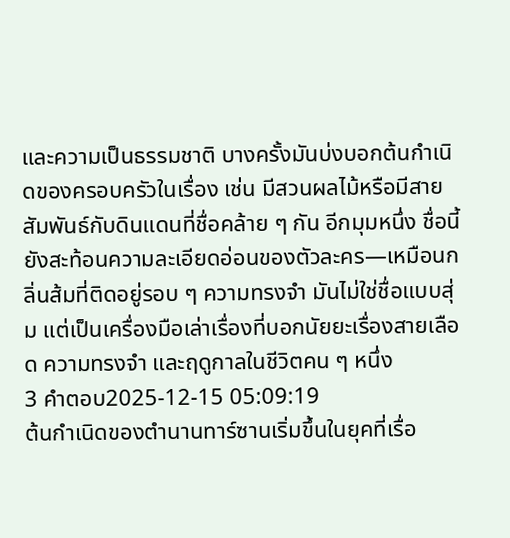และความเป็นธรรมชาติ บางครั้งมันบ่งบอกต้นกำเนิดของครอบครัวในเรื่อง เช่น มีสวนผลไม้หรือมีสายสัมพันธ์กับดินแดนที่ชื่อคล้าย ๆ กัน อีกมุมหนึ่ง ชื่อนี้ยังสะท้อนความละเอียดอ่อนของตัวละคร—เหมือนกลิ่นส้มที่ติดอยู่รอบ ๆ ความทรงจำ มันไม่ใช่ชื่อแบบสุ่ม แต่เป็นเครื่องมือเล่าเรื่องที่บอกนัยยะเรื่องสายเลือด ความทรงจำ และฤดูกาลในชีวิตคน ๆ หนึ่ง
3 คำตอบ2025-12-15 05:09:19
ต้นกำเนิดของตำนานทาร์ซานเริ่มขึ้นในยุคที่เรื่อ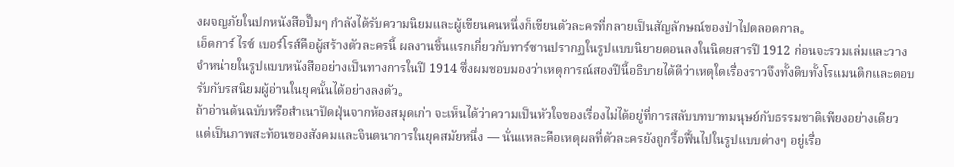งผจญภัยในปกหนังสือปั๊มๆ กำลังได้รับความนิยมและผู้เขียนคนหนึ่งก็เขียนตัวละครที่กลายเป็นสัญลักษณ์ของป่าไปตลอดกาล。
เอ็ดการ์ ไรซ์ เบอร์โรส์คือผู้สร้างตัวละครนี้ ผลงานชิ้นแรกเกี่ยวกับทาร์ซานปรากฏในรูปแบบนิยายตอนลงในนิตยสารปี 1912 ก่อนจะรวมเล่มและวางจำหน่ายในรูปแบบหนังสืออย่างเป็นทางการในปี 1914 ซึ่งผมชอบมองว่าเหตุการณ์สองปีนี้อธิบายได้ดีว่าเหตุใดเรื่องราวจึงทั้งดิบทั้งโรแมนติกและตอบรับกับรสนิยมผู้อ่านในยุคนั้นได้อย่างลงตัว。
ถ้าอ่านต้นฉบับหรือสำเนาปัดฝุ่นจากห้องสมุดเก่า จะเห็นได้ว่าความเป็นหัวใจของเรื่องไม่ได้อยู่ที่การสลับบทบาทมนุษย์กับธรรมชาติเพียงอย่างเดียว แต่เป็นภาพสะท้อนของสังคมและจินตนาการในยุคสมัยหนึ่ง — นั่นแหละคือเหตุผลที่ตัวละครยังถูกรื้อฟื้นไปในรูปแบบต่างๆ อยู่เรื่อ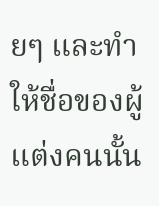ยๆ และทำให้ชื่อของผู้แต่งคนนั้น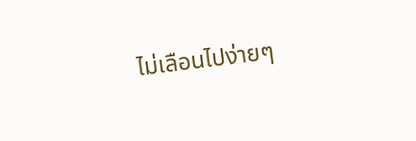ไม่เลือนไปง่ายๆ